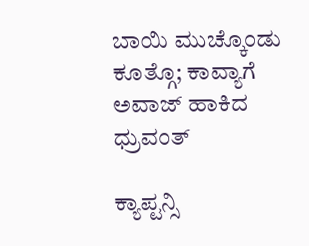ಬಾಯಿ ಮುಚ್ಕೊಂಡು ಕೂತ್ಗೊ; ಕಾವ್ಯಾಗೆ ಅವಾಜ್ ಹಾಕಿದ ಧ್ರುವಂತ್

ಕ್ಯಾಪ್ಟನ್ಸಿ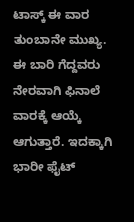ಟಾಸ್ಕ್ ಈ ವಾರ ತುಂಬಾನೇ ಮುಖ್ಯ. ಈ ಬಾರಿ ಗೆದ್ದವರು ನೇರವಾಗಿ ಫಿನಾಲೆ ವಾರಕ್ಕೆ ಆಯ್ಕೆ ಆಗುತ್ತಾರೆ. ಇದಕ್ಕಾಗಿ ಭಾರೀ ಫೈಟ್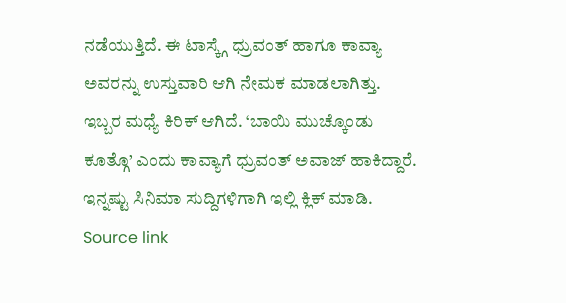ನಡೆಯುತ್ತಿದೆ. ಈ ಟಾಸ್ಕ್ಗೆ ಧ್ರುವಂತ್ ಹಾಗೂ ಕಾವ್ಯಾ ಅವರನ್ನು ಉಸ್ತುವಾರಿ ಆಗಿ ನೇಮಕ ಮಾಡಲಾಗಿತ್ತು. ಇಬ್ಬರ ಮಧ್ಯೆ ಕಿರಿಕ್ ಆಗಿದೆ. ‘ಬಾಯಿ ಮುಚ್ಕೊಂಡು ಕೂತ್ಗೊ’ ಎಂದು ಕಾವ್ಯಾಗೆ ಧ್ರುವಂತ್ ಅವಾಜ್ ಹಾಕಿದ್ದಾರೆ. ಇನ್ನಷ್ಟು ಸಿನಿಮಾ ಸುದ್ದಿಗಳಿಗಾಗಿ ಇಲ್ಲಿ ಕ್ಲಿಕ್ ಮಾಡಿ. Source link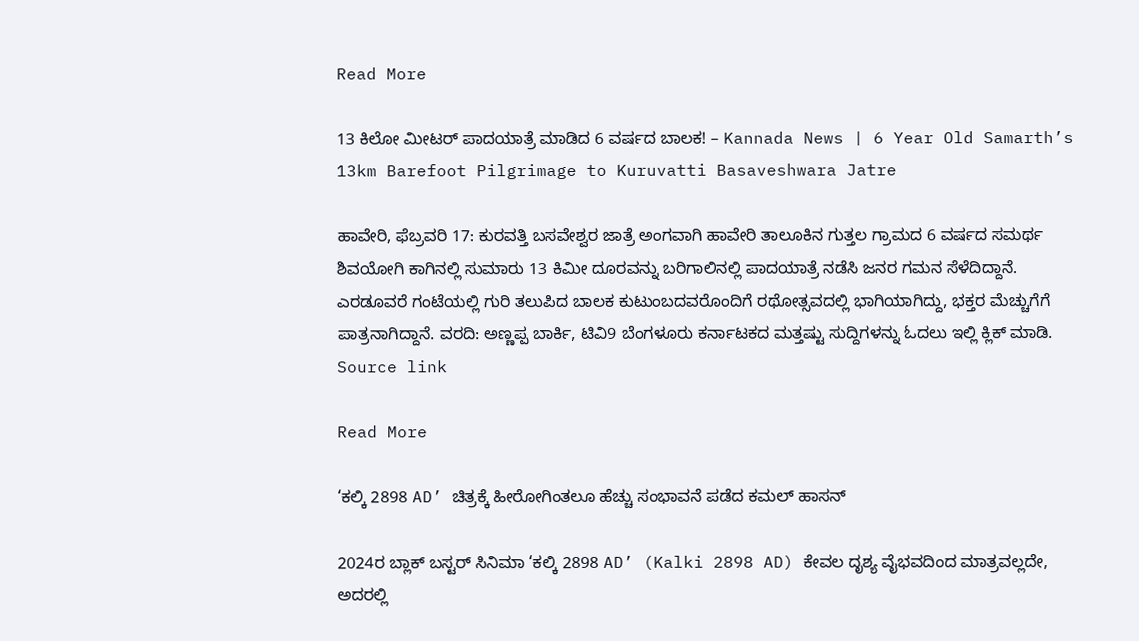Read More

13 ಕಿಲೋ ಮೀಟರ್ ಪಾದಯಾತ್ರೆ ಮಾಡಿದ 6 ವರ್ಷದ ಬಾಲಕ! – Kannada News | 6 Year Old Samarth’s 13km Barefoot Pilgrimage to Kuruvatti Basaveshwara Jatre

ಹಾವೇರಿ, ಫೆಬ್ರವರಿ 17: ಕುರವತ್ತಿ ಬಸವೇಶ್ವರ ಜಾತ್ರೆ ಅಂಗವಾಗಿ ಹಾವೇರಿ ತಾಲೂಕಿನ ಗುತ್ತಲ ಗ್ರಾಮದ 6 ವರ್ಷದ ಸಮರ್ಥ ಶಿವಯೋಗಿ ಕಾಗಿನಲ್ಲಿ ಸುಮಾರು 13 ಕಿಮೀ ದೂರವನ್ನು ಬರಿಗಾಲಿನಲ್ಲಿ ಪಾದಯಾತ್ರೆ ನಡೆಸಿ ಜನರ ಗಮನ ಸೆಳೆದಿದ್ದಾನೆ. ಎರಡೂವರೆ ಗಂಟೆಯಲ್ಲಿ ಗುರಿ ತಲುಪಿದ ಬಾಲಕ ಕುಟುಂಬದವರೊಂದಿಗೆ ರಥೋತ್ಸವದಲ್ಲಿ ಭಾಗಿಯಾಗಿದ್ದು, ಭಕ್ತರ ಮೆಚ್ಚುಗೆಗೆ ಪಾತ್ರನಾಗಿದ್ದಾನೆ. ವರದಿ: ಅಣ್ಣಪ್ಪ ಬಾರ್ಕಿ, ಟಿವಿ9 ಬೆಂಗಳೂರು ಕರ್ನಾಟಕದ ಮತ್ತಷ್ಟು ಸುದ್ದಿಗಳನ್ನು ಓದಲು ಇಲ್ಲಿ ಕ್ಲಿಕ್ ಮಾಡಿ.     Source link

Read More

‘ಕಲ್ಕಿ 2898 AD’ ಚಿತ್ರಕ್ಕೆ ಹೀರೋಗಿಂತಲೂ ಹೆಚ್ಚು ಸಂಭಾವನೆ ಪಡೆದ ಕಮಲ್ ಹಾಸನ್

2024ರ ಬ್ಲಾಕ್‌ ಬಸ್ಟರ್ ಸಿನಿಮಾ ‘ಕಲ್ಕಿ 2898 AD’ (Kalki 2898 AD) ಕೇವಲ ದೃಶ್ಯ ವೈಭವದಿಂದ ಮಾತ್ರವಲ್ಲದೇ, ಅದರಲ್ಲಿ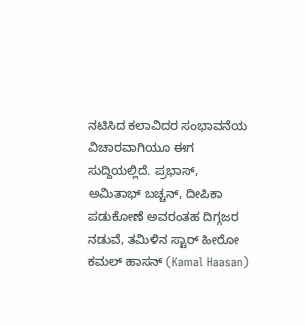ನಟಿಸಿದ ಕಲಾವಿದರ ಸಂಭಾವನೆಯ ವಿಚಾರವಾಗಿಯೂ ಈಗ ಸುದ್ದಿಯಲ್ಲಿದೆ. ಪ್ರಭಾಸ್, ಅಮಿತಾಭ್ ಬಚ್ಚನ್, ದೀಪಿಕಾ ಪಡುಕೋಣೆ ಅವರಂತಹ ದಿಗ್ಗಜರ ನಡುವೆ, ತಮಿಳಿನ ಸ್ಟಾರ್ ಹೀರೋ ಕಮಲ್ ಹಾಸನ್ (Kamal Haasan)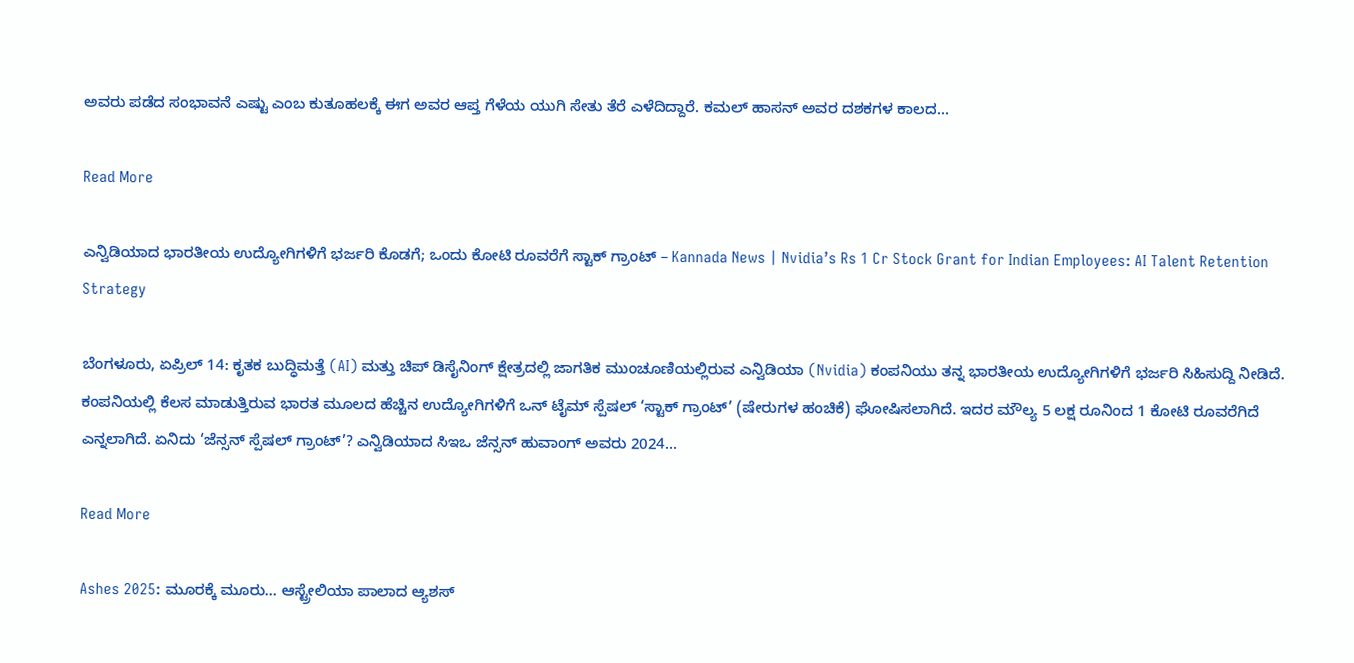ಅವರು ಪಡೆದ ಸಂಭಾವನೆ ಎಷ್ಟು ಎಂಬ ಕುತೂಹಲಕ್ಕೆ ಈಗ ಅವರ ಆಪ್ತ ಗೆಳೆಯ ಯುಗಿ ಸೇತು ತೆರೆ ಎಳೆದಿದ್ದಾರೆ. ಕಮಲ್ ಹಾಸನ್ ಅವರ ದಶಕಗಳ ಕಾಲದ…

Read More

ಎನ್ವಿಡಿಯಾದ ಭಾರತೀಯ ಉದ್ಯೋಗಿಗಳಿಗೆ ಭರ್ಜರಿ ಕೊಡಗೆ; ಒಂದು ಕೋಟಿ ರೂವರೆಗೆ ಸ್ಟಾಕ್ ಗ್ರಾಂಟ್ – Kannada News | Nvidia’s Rs 1 Cr Stock Grant for Indian Employees: AI Talent Retention Strategy

ಬೆಂಗಳೂರು, ಏಪ್ರಿಲ್ 14: ಕೃತಕ ಬುದ್ಧಿಮತ್ತೆ (AI) ಮತ್ತು ಚಿಪ್ ಡಿಸೈನಿಂಗ್ ಕ್ಷೇತ್ರದಲ್ಲಿ ಜಾಗತಿಕ ಮುಂಚೂಣಿಯಲ್ಲಿರುವ ಎನ್ವಿಡಿಯಾ (Nvidia) ಕಂಪನಿಯು ತನ್ನ ಭಾರತೀಯ ಉದ್ಯೋಗಿಗಳಿಗೆ ಭರ್ಜರಿ ಸಿಹಿಸುದ್ದಿ ನೀಡಿದೆ. ಕಂಪನಿಯಲ್ಲಿ ಕೆಲಸ ಮಾಡುತ್ತಿರುವ ಭಾರತ ಮೂಲದ ಹೆಚ್ಚಿನ ಉದ್ಯೋಗಿಗಳಿಗೆ ಒನ್ ಟೈಮ್ ಸ್ಪೆಷಲ್ ‘ಸ್ಟಾಕ್ ಗ್ರಾಂಟ್’ (ಷೇರುಗಳ ಹಂಚಿಕೆ) ಘೋಷಿಸಲಾಗಿದೆ. ಇದರ ಮೌಲ್ಯ 5 ಲಕ್ಷ ರೂನಿಂದ 1 ಕೋಟಿ ರೂವರೆಗಿದೆ ಎನ್ನಲಾಗಿದೆ. ಏನಿದು ‘ಜೆನ್ಸನ್ ಸ್ಪೆಷಲ್ ಗ್ರಾಂಟ್’? ಎನ್ವಿಡಿಯಾದ ಸಿಇಒ ಜೆನ್ಸನ್ ಹುವಾಂಗ್ ಅವರು 2024…

Read More

Ashes 2025: ಮೂರಕ್ಕೆ ಮೂರು… ಆಸ್ಟ್ರೇಲಿಯಾ ಪಾಲಾದ ಆ್ಯಶಸ್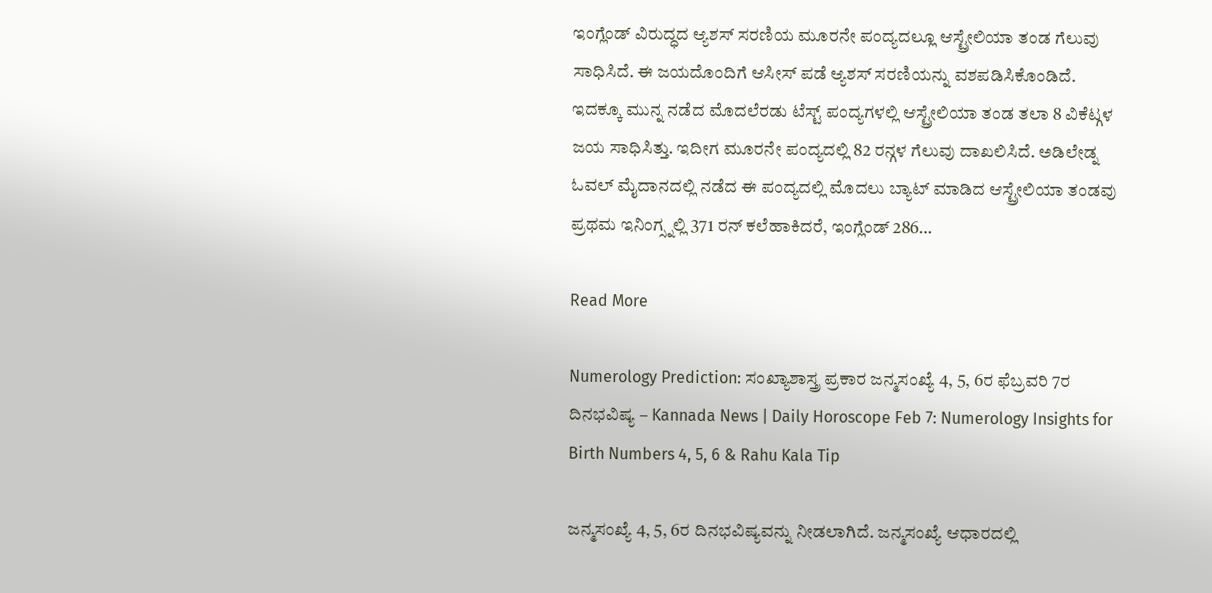ಇಂಗ್ಲೆಂಡ್ ವಿರುದ್ಧದ ಆ್ಯಶಸ್ ಸರಣಿಯ ಮೂರನೇ ಪಂದ್ಯದಲ್ಲೂ ಆಸ್ಟ್ರೇಲಿಯಾ ತಂಡ ಗೆಲುವು ಸಾಧಿಸಿದೆ. ಈ ಜಯದೊಂದಿಗೆ ಆಸೀಸ್ ಪಡೆ ಆ್ಯಶಸ್ ಸರಣಿಯನ್ನು ವಶಪಡಿಸಿಕೊಂಡಿದೆ. ಇದಕ್ಕೂ ಮುನ್ನ ನಡೆದ ಮೊದಲೆರಡು ಟೆಸ್ಟ್ ಪಂದ್ಯಗಳಲ್ಲಿ ಆಸ್ಟ್ರೇಲಿಯಾ ತಂಡ ತಲಾ 8 ವಿಕೆಟ್ಗಳ ಜಯ ಸಾಧಿಸಿತ್ತು. ಇದೀಗ ಮೂರನೇ ಪಂದ್ಯದಲ್ಲಿ 82 ರನ್ಗಳ ಗೆಲುವು ದಾಖಲಿಸಿದೆ. ಅಡಿಲೇಡ್ನ ಓವಲ್ ಮೈದಾನದಲ್ಲಿ ನಡೆದ ಈ ಪಂದ್ಯದಲ್ಲಿ ಮೊದಲು ಬ್ಯಾಟ್ ಮಾಡಿದ ಆಸ್ಟ್ರೇಲಿಯಾ ತಂಡವು ಪ್ರಥಮ ಇನಿಂಗ್ಸ್ನಲ್ಲಿ 371 ರನ್ ಕಲೆಹಾಕಿದರೆ, ಇಂಗ್ಲೆಂಡ್ 286…

Read More

Numerology Prediction: ಸಂಖ್ಯಾಶಾಸ್ತ್ರ ಪ್ರಕಾರ ಜನ್ಮಸಂಖ್ಯೆ 4, 5, 6ರ ಫೆಬ್ರವರಿ 7ರ ದಿನಭವಿಷ್ಯ – Kannada News | Daily Horoscope Feb 7: Numerology Insights for Birth Numbers 4, 5, 6 & Rahu Kala Tip

ಜನ್ಮಸಂಖ್ಯೆ 4, 5, 6ರ ದಿನಭವಿಷ್ಯವನ್ನು ನೀಡಲಾಗಿದೆ. ಜನ್ಮಸಂಖ್ಯೆ ಆಧಾರದಲ್ಲಿ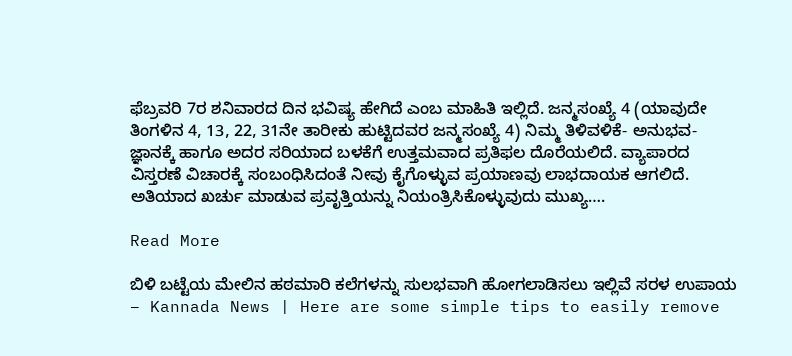ಫೆಬ್ರವರಿ 7ರ ಶನಿವಾರದ ದಿನ ಭವಿಷ್ಯ ಹೇಗಿದೆ ಎಂಬ ಮಾಹಿತಿ ಇಲ್ಲಿದೆ. ಜನ್ಮಸಂಖ್ಯೆ 4 (ಯಾವುದೇ ತಿಂಗಳಿನ 4, 13, 22, 31ನೇ ತಾರೀಕು ಹುಟ್ಟಿದವರ ಜನ್ಮಸಂಖ್ಯೆ 4) ನಿಮ್ಮ ತಿಳಿವಳಿಕೆ- ಅನುಭವ- ಜ್ಞಾನಕ್ಕೆ ಹಾಗೂ ಅದರ ಸರಿಯಾದ ಬಳಕೆಗೆ ಉತ್ತಮವಾದ ಪ್ರತಿಫಲ ದೊರೆಯಲಿದೆ. ವ್ಯಾಪಾರದ ವಿಸ್ತರಣೆ ವಿಚಾರಕ್ಕೆ ಸಂಬಂಧಿಸಿದಂತೆ ನೀವು ಕೈಗೊಳ್ಳುವ ಪ್ರಯಾಣವು ಲಾಭದಾಯಕ ಆಗಲಿದೆ. ಅತಿಯಾದ ಖರ್ಚು ಮಾಡುವ ಪ್ರವೃತ್ತಿಯನ್ನು ನಿಯಂತ್ರಿಸಿಕೊಳ್ಳುವುದು ಮುಖ್ಯ….

Read More

ಬಿಳಿ ಬಟ್ಟೆಯ ಮೇಲಿನ ಹಠಮಾರಿ ಕಲೆಗಳನ್ನು ಸುಲಭವಾಗಿ ಹೋಗಲಾಡಿಸಲು ಇಲ್ಲಿವೆ ಸರಳ ಉಪಾಯ – Kannada News | Here are some simple tips to easily remove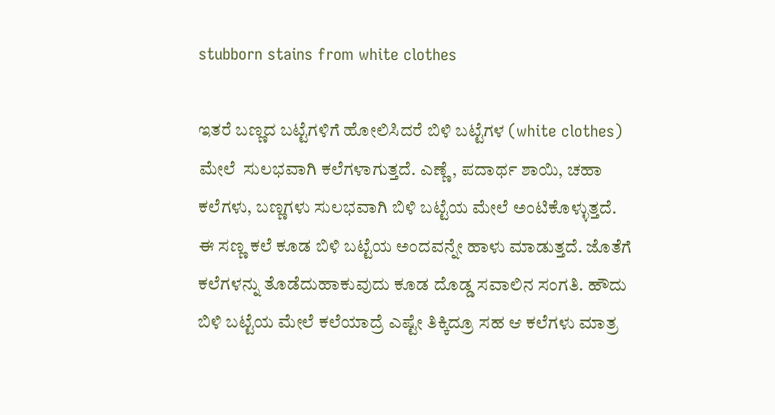stubborn stains from white clothes

ಇತರೆ ಬಣ್ಣದ ಬಟ್ಟೆಗಳಿಗೆ ಹೋಲಿಸಿದರೆ ಬಿಳಿ ಬಟ್ಟೆಗಳ (white clothes) ಮೇಲೆ  ಸುಲಭವಾಗಿ ಕಲೆಗಳಾಗುತ್ತದೆ. ಎಣ್ಣೆ, ಪದಾರ್ಥ ಶಾಯಿ, ಚಹಾ ಕಲೆಗಳು, ಬಣ್ಣಗಳು ಸುಲಭವಾಗಿ ಬಿಳಿ ಬಟ್ಟೆಯ ಮೇಲೆ ಅಂಟಿಕೊಳ್ಳುತ್ತದೆ. ಈ ಸಣ್ಣ ಕಲೆ ಕೂಡ ಬಿಳಿ ಬಟ್ಟೆಯ ಅಂದವನ್ನೇ ಹಾಳು ಮಾಡುತ್ತದೆ. ಜೊತೆಗೆ ಕಲೆಗಳನ್ನು ತೊಡೆದುಹಾಕುವುದು ಕೂಡ ದೊಡ್ಡ ಸವಾಲಿನ ಸಂಗತಿ. ಹೌದು ಬಿಳಿ ಬಟ್ಟೆಯ ಮೇಲೆ ಕಲೆಯಾದ್ರೆ ಎಷ್ಟೇ ತಿಕ್ಕಿದ್ರೂ ಸಹ ಆ ಕಲೆಗಳು ಮಾತ್ರ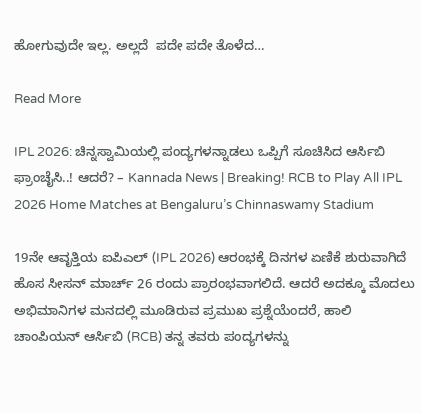ಹೋಗುವುದೇ ಇಲ್ಲ. ಅಲ್ಲದೆ  ಪದೇ ಪದೇ ತೊಳೆದ…

Read More

IPL 2026: ಚಿನ್ನಸ್ವಾಮಿಯಲ್ಲಿ ಪಂದ್ಯಗಳನ್ನಾಡಲು ಒಪ್ಪಿಗೆ ಸೂಚಿಸಿದ ಆರ್ಸಿಬಿ ಫ್ರಾಂಚೈಸಿ..! ಆದರೆ? – Kannada News | Breaking! RCB to Play All IPL 2026 Home Matches at Bengaluru’s Chinnaswamy Stadium

19ನೇ ಆವೃತ್ತಿಯ ಐಪಿಎಲ್‌ (IPL 2026) ಆರಂಭಕ್ಕೆ ದಿನಗಳ ಏಣಿಕೆ ಶುರುವಾಗಿದೆ ಹೊಸ ಸೀಸನ್ ಮಾರ್ಚ್ 26 ರಂದು ಪ್ರಾರಂಭವಾಗಲಿದೆ. ಆದರೆ ಅದಕ್ಕೂ ಮೊದಲು ಅಭಿಮಾನಿಗಳ ಮನದಲ್ಲಿ ಮೂಡಿರುವ ಪ್ರಮುಖ ಪ್ರಶ್ನೆಯೆಂದರೆ, ಹಾಲಿ ಚಾಂಪಿಯನ್ ಆರ್ಸಿಬಿ (RCB) ತನ್ನ ತವರು ಪಂದ್ಯಗಳನ್ನು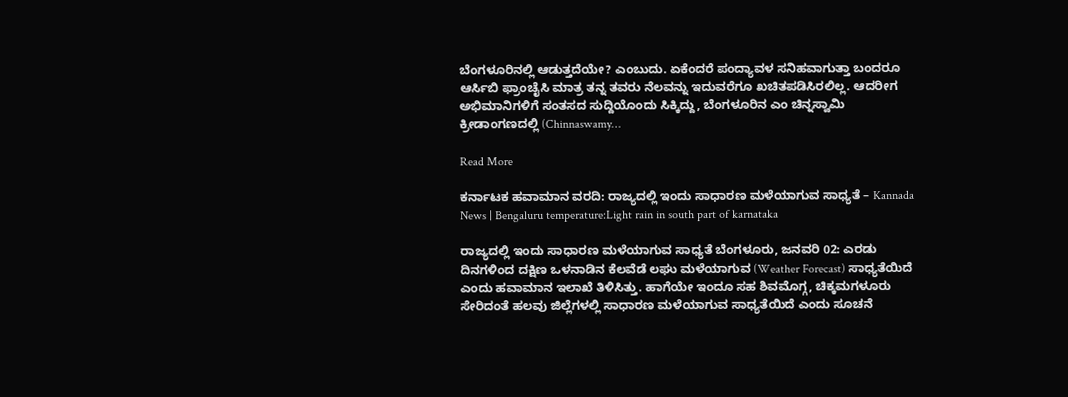ಬೆಂಗಳೂರಿನಲ್ಲಿ ಆಡುತ್ತದೆಯೇ? ಎಂಬುದು. ಏಕೆಂದರೆ ಪಂದ್ಯಾವಳ ಸನಿಹವಾಗುತ್ತಾ ಬಂದರೂ ಆರ್ಸಿಬಿ ಫ್ರಾಂಚೈಸಿ ಮಾತ್ರ ತನ್ನ ತವರು ನೆಲವನ್ನು ಇದುವರೆಗೂ ಖಚಿತಪಡಿಸಿರಲಿಲ್ಲ. ಆದರೀಗ ಅಭಿಮಾನಿಗಳಿಗೆ ಸಂತಸದ ಸುದ್ದಿಯೊಂದು ಸಿಕ್ಕಿದ್ದು, ಬೆಂಗಳೂರಿನ ಎಂ ಚಿನ್ನಸ್ವಾಮಿ ಕ್ರೀಡಾಂಗಣದಲ್ಲಿ (Chinnaswamy…

Read More

ಕರ್ನಾಟಕ ಹವಾಮಾನ ವರದಿ: ರಾಜ್ಯದಲ್ಲಿ ಇಂದು ಸಾಧಾರಣ ಮಳೆಯಾಗುವ ಸಾಧ್ಯತೆ – Kannada News | Bengaluru temperature:Light rain in south part of karnataka

ರಾಜ್ಯದಲ್ಲಿ ಇಂದು ಸಾಧಾರಣ ಮಳೆಯಾಗುವ ಸಾಧ್ಯತೆ ಬೆಂಗಳೂರು, ಜನವರಿ 02: ಎರಡು ದಿನಗಳಿಂದ ದಕ್ಷಿಣ ಒಳನಾಡಿನ ಕೆಲವೆಡೆ ಲಘು ಮಳೆಯಾಗುವ (Weather Forecast) ಸಾಧ್ಯತೆಯಿದೆ ಎಂದು ಹವಾಮಾನ ಇಲಾಖೆ ತಿಳಿಸಿತ್ತು. ಹಾಗೆಯೇ ಇಂದೂ ಸಹ ಶಿವಮೊಗ್ಗ, ಚಿಕ್ಕಮಗಳೂರು ಸೇರಿದಂತೆ ಹಲವು ಜಿಲ್ಲೆಗಳಲ್ಲಿ ಸಾಧಾರಣ ಮಳೆಯಾಗುವ ಸಾಧ್ಯತೆಯಿದೆ ಎಂದು ಸೂಚನೆ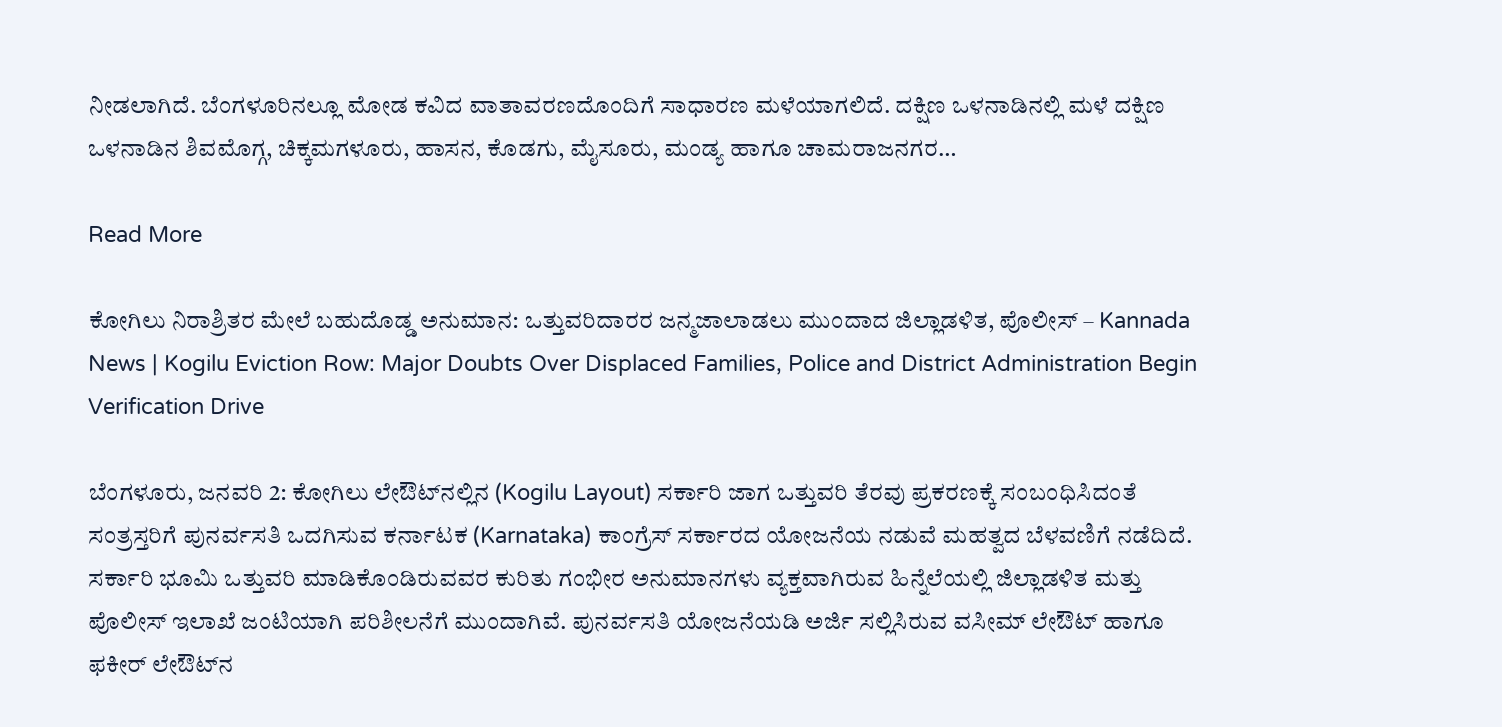ನೀಡಲಾಗಿದೆ. ಬೆಂಗಳೂರಿನಲ್ಲೂ ಮೋಡ ಕವಿದ ವಾತಾವರಣದೊಂದಿಗೆ ಸಾಧಾರಣ ಮಳೆಯಾಗಲಿದೆ. ದಕ್ಷಿಣ ಒಳನಾಡಿನಲ್ಲಿ ಮಳೆ ದಕ್ಷಿಣ ಒಳನಾಡಿನ ಶಿವಮೊಗ್ಗ, ಚಿಕ್ಕಮಗಳೂರು, ಹಾಸನ, ಕೊಡಗು, ಮೈಸೂರು, ಮಂಡ್ಯ ಹಾಗೂ ಚಾಮರಾಜನಗರ…

Read More

ಕೋಗಿಲು ನಿರಾಶ್ರಿತರ ಮೇಲೆ ಬಹುದೊಡ್ಡ ಅನುಮಾನ: ಒತ್ತುವರಿದಾರರ ಜನ್ಮಜಾಲಾಡಲು ಮುಂದಾದ ಜಿಲ್ಲಾಡಳಿತ, ಪೊಲೀಸ್ – Kannada News | Kogilu Eviction Row: Major Doubts Over Displaced Families, Police and District Administration Begin Verification Drive

ಬೆಂಗಳೂರು, ಜನವರಿ 2: ಕೋಗಿಲು ಲೇಔಟ್‌ನಲ್ಲಿನ (Kogilu Layout) ಸರ್ಕಾರಿ ಜಾಗ ಒತ್ತುವರಿ ತೆರವು ಪ್ರಕರಣಕ್ಕೆ ಸಂಬಂಧಿಸಿದಂತೆ ಸಂತ್ರಸ್ತರಿಗೆ ಪುನರ್ವಸತಿ ಒದಗಿಸುವ ಕರ್ನಾಟಕ (Karnataka) ಕಾಂಗ್ರೆಸ್ ಸರ್ಕಾರದ ಯೋಜನೆಯ ನಡುವೆ ಮಹತ್ವದ ಬೆಳವಣಿಗೆ ನಡೆದಿದೆ. ಸರ್ಕಾರಿ ಭೂಮಿ ಒತ್ತುವರಿ ಮಾಡಿಕೊಂಡಿರುವವರ ಕುರಿತು ಗಂಭೀರ ಅನುಮಾನಗಳು ವ್ಯಕ್ತವಾಗಿರುವ ಹಿನ್ನೆಲೆಯಲ್ಲಿ ಜಿಲ್ಲಾಡಳಿತ ಮತ್ತು ಪೊಲೀಸ್ ಇಲಾಖೆ ಜಂಟಿಯಾಗಿ ಪರಿಶೀಲನೆಗೆ ಮುಂದಾಗಿವೆ. ಪುನರ್ವಸತಿ ಯೋಜನೆಯಡಿ ಅರ್ಜಿ ಸಲ್ಲಿಸಿರುವ ವಸೀಮ್ ಲೇಔಟ್ ಹಾಗೂ ಫಕೀರ್ ಲೇಔಟ್‌ನ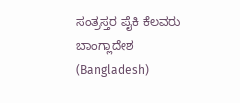ಸಂತ್ರಸ್ತರ ಪೈಕಿ ಕೆಲವರು ಬಾಂಗ್ಲಾದೇಶ (Bangladesh)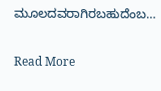ಮೂಲದವರಾಗಿರಬಹುದೆಂಬ…

Read More